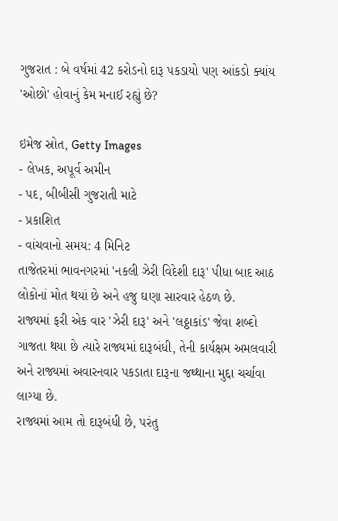ગુજરાત : બે વર્ષમાં 42 કરોડનો દારૂ પકડાયો પણ આંકડો ક્યાંય 'ઓછો' હોવાનું કેમ મનાઈ રહ્યું છે?

ઇમેજ સ્રોત, Getty Images
- લેખક, અપૂર્વ અમીન
- પદ, બીબીસી ગુજરાતી માટે
- પ્રકાશિત
- વાંચવાનો સમય: 4 મિનિટ
તાજેતરમાં ભાવનગરમાં 'નકલી ઝેરી વિદેશી દારૂ' પીધા બાદ આઠ લોકોનાં મોત થયાં છે અને હજુ ઘણા સારવાર હેઠળ છે.
રાજ્યમાં ફરી એક વાર 'ઝેરી દારૂ' અને 'લઠ્ઠાકાંડ' જેવા શબ્દો ગાજતા થયા છે ત્યારે રાજ્યમાં દારૂબંધી, તેની કાર્યક્ષમ અમલવારી અને રાજ્યમાં અવારનવાર પકડાતા દારૂના જથ્થાના મુદ્દા ચર્ચાવા લાગ્યા છે.
રાજ્યમાં આમ તો દારૂબંધી છે, પરંતુ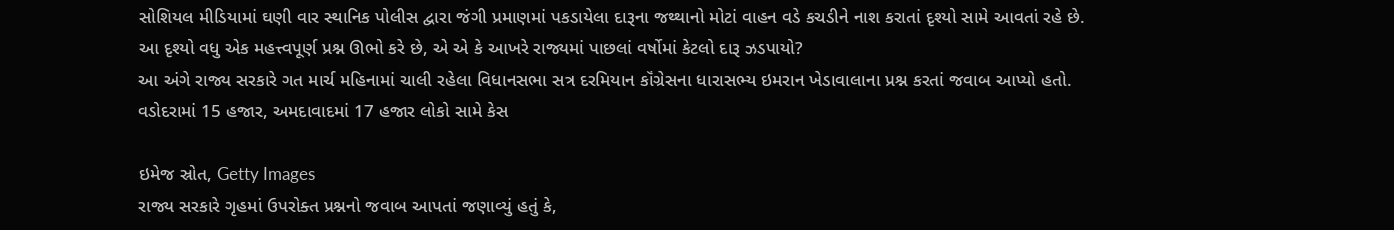સોશિયલ મીડિયામાં ઘણી વાર સ્થાનિક પોલીસ દ્વારા જંગી પ્રમાણમાં પકડાયેલા દારૂના જથ્થાનો મોટાં વાહન વડે કચડીને નાશ કરાતાં દૃશ્યો સામે આવતાં રહે છે.
આ દૃશ્યો વધુ એક મહત્ત્વપૂર્ણ પ્રશ્ન ઊભો કરે છે, એ એ કે આખરે રાજ્યમાં પાછલાં વર્ષોમાં કેટલો દારૂ ઝડપાયો?
આ અંગે રાજ્ય સરકારે ગત માર્ચ મહિનામાં ચાલી રહેલા વિધાનસભા સત્ર દરમિયાન કૉંગ્રેસના ધારાસભ્ય ઇમરાન ખેડાવાલાના પ્રશ્ન કરતાં જવાબ આપ્યો હતો.
વડોદરામાં 15 હજાર, અમદાવાદમાં 17 હજાર લોકો સામે કેસ

ઇમેજ સ્રોત, Getty Images
રાજ્ય સરકારે ગૃહમાં ઉપરોક્ત પ્રશ્નનો જવાબ આપતાં જણાવ્યું હતું કે,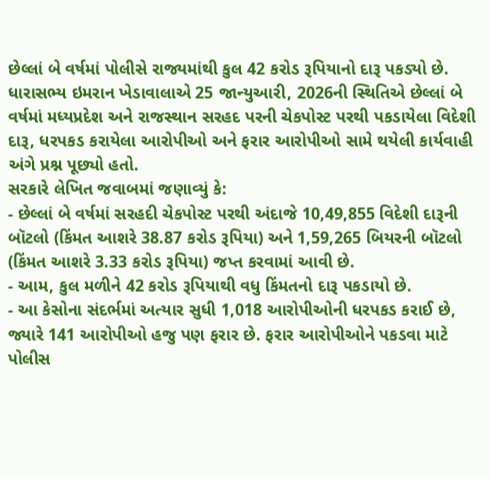છેલ્લાં બે વર્ષમાં પોલીસે રાજ્યમાંથી કુલ 42 કરોડ રૂપિયાનો દારૂ પકડ્યો છે.
ધારાસભ્ય ઇમરાન ખેડાવાલાએ 25 જાન્યુઆરી, 2026ની સ્થિતિએ છેલ્લાં બે વર્ષમાં મધ્યપ્રદેશ અને રાજસ્થાન સરહદ પરની ચેકપોસ્ટ પરથી પકડાયેલા વિદેશી દારૂ, ધરપકડ કરાયેલા આરોપીઓ અને ફરાર આરોપીઓ સામે થયેલી કાર્યવાહી અંગે પ્રશ્ન પૂછ્યો હતો.
સરકારે લેખિત જવાબમાં જણાવ્યું કે:
- છેલ્લાં બે વર્ષમાં સરહદી ચેકપોસ્ટ પરથી અંદાજે 10,49,855 વિદેશી દારૂની બૉટલો (કિંમત આશરે 38.87 કરોડ રૂપિયા) અને 1,59,265 બિયરની બૉટલો (કિંમત આશરે 3.33 કરોડ રૂપિયા) જપ્ત કરવામાં આવી છે.
- આમ, કુલ મળીને 42 કરોડ રૂપિયાથી વધુ કિંમતનો દારૂ પકડાયો છે.
- આ કેસોના સંદર્ભમાં અત્યાર સુધી 1,018 આરોપીઓની ધરપકડ કરાઈ છે, જ્યારે 141 આરોપીઓ હજુ પણ ફરાર છે. ફરાર આરોપીઓને પકડવા માટે પોલીસ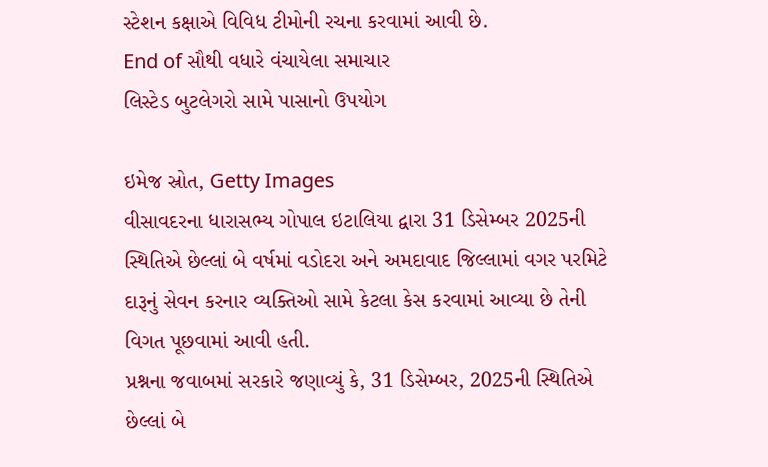સ્ટેશન કક્ષાએ વિવિધ ટીમોની રચના કરવામાં આવી છે.
End of સૌથી વધારે વંચાયેલા સમાચાર
લિસ્ટેડ બુટલેગરો સામે પાસાનો ઉપયોગ

ઇમેજ સ્રોત, Getty Images
વીસાવદરના ધારાસભ્ય ગોપાલ ઇટાલિયા દ્વારા 31 ડિસેમ્બર 2025ની સ્થિતિએ છેલ્લાં બે વર્ષમાં વડોદરા અને અમદાવાદ જિલ્લામાં વગર પરમિટે દારૂનું સેવન કરનાર વ્યક્તિઓ સામે કેટલા કેસ કરવામાં આવ્યા છે તેની વિગત પૂછવામાં આવી હતી.
પ્રશ્નના જવાબમાં સરકારે જણાવ્યું કે, 31 ડિસેમ્બર, 2025ની સ્થિતિએ છેલ્લાં બે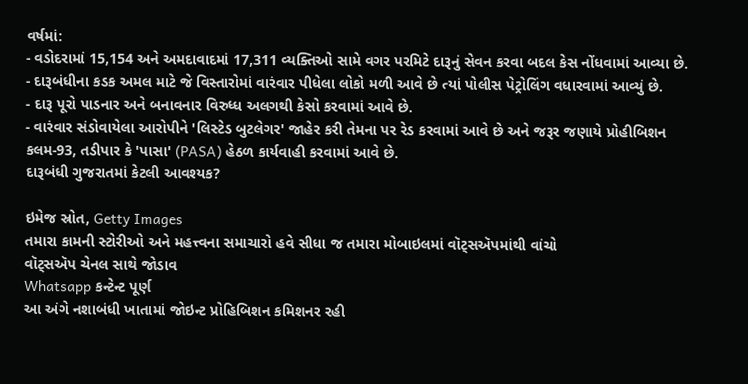વર્ષમાં:
- વડોદરામાં 15,154 અને અમદાવાદમાં 17,311 વ્યક્તિઓ સામે વગર પરમિટે દારૂનું સેવન કરવા બદલ કેસ નોંધવામાં આવ્યા છે.
- દારૂબંધીના કડક અમલ માટે જે વિસ્તારોમાં વારંવાર પીધેલા લોકો મળી આવે છે ત્યાં પોલીસ પેટ્રોલિંગ વધારવામાં આવ્યું છે.
- દારૂ પૂરો પાડનાર અને બનાવનાર વિરુધ્ધ અલગથી કેસો કરવામાં આવે છે.
- વારંવાર સંડોવાયેલા આરોપીને 'લિસ્ટેડ બુટલેગર' જાહેર કરી તેમના પર રેડ કરવામાં આવે છે અને જરૂર જણાયે પ્રોહીબિશન કલમ-93, તડીપાર કે 'પાસા' (PASA) હેઠળ કાર્યવાહી કરવામાં આવે છે.
દારૂબંધી ગુજરાતમાં કેટલી આવશ્યક?

ઇમેજ સ્રોત, Getty Images
તમારા કામની સ્ટોરીઓ અને મહત્ત્વના સમાચારો હવે સીધા જ તમારા મોબાઇલમાં વૉટ્સઍપમાંથી વાંચો
વૉટ્સઍપ ચેનલ સાથે જોડાવ
Whatsapp કન્ટેન્ટ પૂર્ણ
આ અંગે નશાબંધી ખાતામાં જોઇન્ટ પ્રોહિબિશન કમિશનર રહી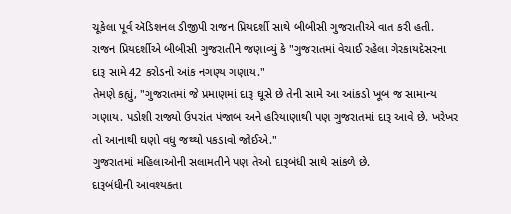ચૂકેલા પૂર્વ ઍડિશનલ ડીજીપી રાજન પ્રિયદર્શી સાથે બીબીસી ગુજરાતીએ વાત કરી હતી.
રાજન પ્રિયદર્શીએ બીબીસી ગુજરાતીને જણાવ્યું કે "ગુજરાતમાં વેચાઈ રહેલા ગેરકાયદેસરના દારૂ સામે 42 કરોડનો આંક નગણ્ય ગણાય."
તેમણે કહ્યું, "ગુજરાતમાં જે પ્રમાણમાં દારૂ ઘૂસે છે તેની સામે આ આંકડો ખૂબ જ સામાન્ય ગણાય. પડોશી રાજ્યો ઉપરાંત પંજાબ અને હરિયાણાથી પણ ગુજરાતમાં દારૂ આવે છે. ખરેખર તો આનાથી ઘણો વધુ જથ્થો પકડાવો જોઈએ."
ગુજરાતમાં મહિલાઓની સલામતીને પણ તેઓ દારૂબંધી સાથે સાંકળે છે.
દારૂબંધીની આવશ્યકતા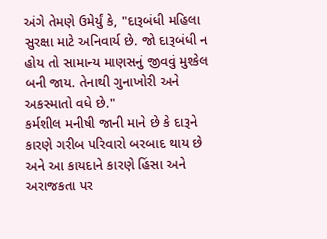અંગે તેમણે ઉમેર્યું કે, "દારૂબંધી મહિલા સુરક્ષા માટે અનિવાર્ય છે. જો દારૂબંધી ન હોય તો સામાન્ય માણસનું જીવવું મુશ્કેલ બની જાય. તેનાથી ગુનાખોરી અને અકસ્માતો વધે છે."
કર્મશીલ મનીષી જાની માને છે કે દારૂને કારણે ગરીબ પરિવારો બરબાદ થાય છે અને આ કાયદાને કારણે હિંસા અને અરાજકતા પર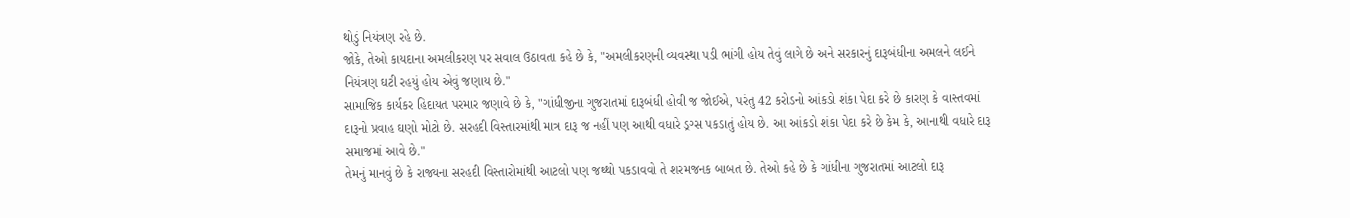થોડું નિયંત્રણ રહે છે.
જોકે, તેઓ કાયદાના અમલીકરણ પર સવાલ ઉઠાવતા કહે છે કે, "અમલીકરણની વ્યવસ્થા પડી ભાંગી હોય તેવું લાગે છે અને સરકારનું દારૂબંધીના અમલને લઈને નિયંત્રણ ઘટી રહયું હોય એવું જણાય છે."
સામાજિક કાર્યકર હિદાયત પરમાર જણાવે છે કે, "ગાંધીજીના ગુજરાતમાં દારૂબંધી હોવી જ જોઈએ, પરંતુ 42 કરોડનો આંકડો શંકા પેદા કરે છે કારણ કે વાસ્તવમાં દારૂનો પ્રવાહ ઘણો મોટો છે. સરહદી વિસ્તારમાંથી માત્ર દારૂ જ નહીં પણ આથી વધારે ડ્રગ્સ પકડાતું હોય છે. આ આંકડો શંકા પેદા કરે છે કેમ કે, આનાથી વધારે દારૂ સમાજમાં આવે છે."
તેમનું માનવું છે કે રાજ્યના સરહદી વિસ્તારોમાંથી આટલો પણ જથ્થો પકડાવવો તે શરમજનક બાબત છે. તેઓ કહે છે કે ગાંધીના ગુજરાતમાં આટલો દારૂ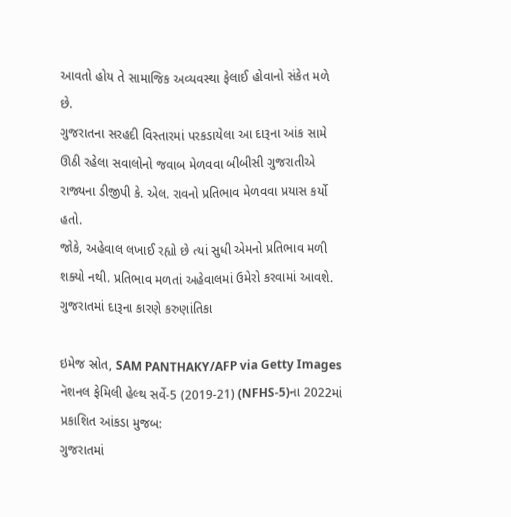આવતો હોય તે સામાજિક અવ્યવસ્થા ફેલાઈ હોવાનો સંકેત મળે છે.
ગુજરાતના સરહદી વિસ્તારમાં પરકડાયેલા આ દારૂના આંક સામે ઊઠી રહેલા સવાલોનો જવાબ મેળવવા બીબીસી ગુજરાતીએ રાજ્યના ડીજીપી કે. એલ. રાવનો પ્રતિભાવ મેળવવા પ્રયાસ કર્યો હતો.
જોકે, અહેવાલ લખાઈ રહ્યો છે ત્યાં સુધી એમનો પ્રતિભાવ મળી શક્યો નથી. પ્રતિભાવ મળતાં અહેવાલમાં ઉમેરો કરવામાં આવશે.
ગુજરાતમાં દારૂના કારણે કરુણાંતિકા

ઇમેજ સ્રોત, SAM PANTHAKY/AFP via Getty Images
નૅશનલ ફેમિલી હેલ્થ સર્વે-5 (2019-21) (NFHS-5)ના 2022માં પ્રકાશિત આંકડા મુજબ:
ગુજરાતમાં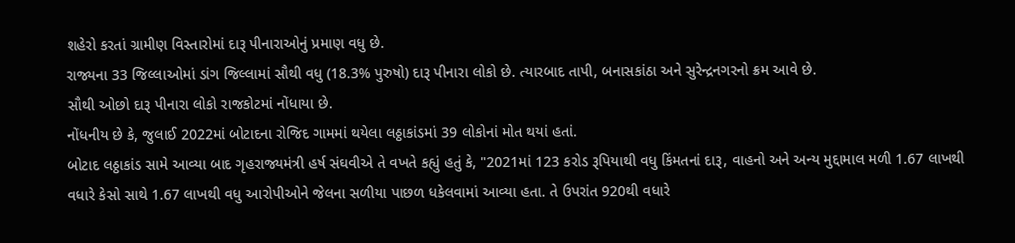શહેરો કરતાં ગ્રામીણ વિસ્તારોમાં દારૂ પીનારાઓનું પ્રમાણ વધુ છે.
રાજ્યના 33 જિલ્લાઓમાં ડાંગ જિલ્લામાં સૌથી વધુ (18.3% પુરુષો) દારૂ પીનારા લોકો છે. ત્યારબાદ તાપી, બનાસકાંઠા અને સુરેન્દ્રનગરનો ક્રમ આવે છે.
સૌથી ઓછો દારૂ પીનારા લોકો રાજકોટમાં નોંધાયા છે.
નોંધનીય છે કે, જુલાઈ 2022માં બોટાદના રોજિદ ગામમાં થયેલા લઠ્ઠાકાંડમાં 39 લોકોનાં મોત થયાં હતાં.
બોટાદ લઠ્ઠાકાંડ સામે આવ્યા બાદ ગૃહરાજ્યમંત્રી હર્ષ સંઘવીએ તે વખતે કહ્યું હતું કે, "2021માં 123 કરોડ રૂપિયાથી વધુ કિંમતનાં દારૂ, વાહનો અને અન્ય મુદ્દામાલ મળી 1.67 લાખથી વધારે કેસો સાથે 1.67 લાખથી વધુ આરોપીઓને જેલના સળીયા પાછળ ધકેલવામાં આવ્યા હતા. તે ઉપરાંત 920થી વધારે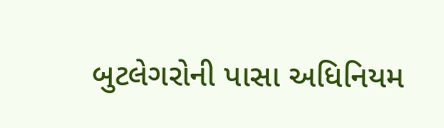બુટલેગરોની પાસા અધિનિયમ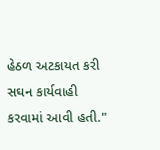હેઠળ અટકાયત કરી સઘન કાર્યવાહી કરવામાં આવી હતી."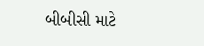બીબીસી માટે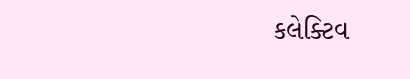કલેક્ટિવ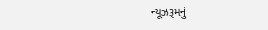ન્યૂઝરૂમનું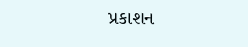પ્રકાશન